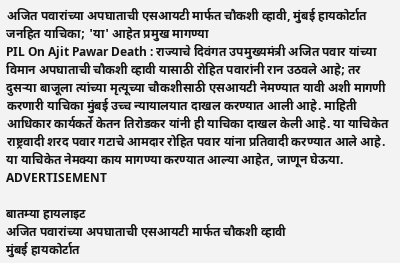अजित पवारांच्या अपघाताची एसआयटी मार्फत चौकशी व्हावी, मुंबई हायकोर्टात जनहित याचिका; 'या' आहेत प्रमुख मागण्या
PIL On Ajit Pawar Death : राज्याचे दिवंगत उपमुख्यमंत्री अजित पवार यांच्या विमान अपघाताची चौकशी व्हावी यासाठी रोहित पवारांनी रान उठवले आहे; तर दुसऱ्या बाजूला त्यांच्या मृत्यूच्या चौकशीसाठी एसआयटी नेमण्यात यावी अशी मागणी करणारी याचिका मुंबई उच्च न्यायालयात दाखल करण्यात आली आहे. माहिती आधिकार कार्यकर्ते केतन तिरोडकर यांनी ही याचिका दाखल केली आहे. या याचिकेत राष्ट्रवादी शरद पवार गटाचे आमदार रोहित पवार यांना प्रतिवादी करण्यात आले आहे. या याचिकेत नेमक्या काय मागण्या करण्यात आल्या आहेत, जाणून घेऊया.
ADVERTISEMENT

बातम्या हायलाइट
अजित पवारांच्या अपघाताची एसआयटी मार्फत चौकशी व्हावी
मुंबई हायकोर्टात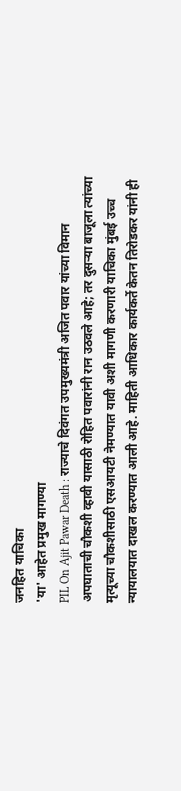जनहित याचिका
'या' आहेत प्रमुख मागण्या
PIL On Ajit Pawar Death : राज्याचे दिवंगत उपमुख्यमंत्री अजित पवार यांच्या विमान अपघाताची चौकशी व्हावी यासाठी रोहित पवारांनी रान उठवले आहे; तर दुसऱ्या बाजूला त्यांच्या मृत्यूच्या चौकशीसाठी एसआयटी नेमण्यात यावी अशी मागणी करणारी याचिका मुंबई उच्च न्यायालयात दाखल करण्यात आली आहे. माहिती आधिकार कार्यकर्ते केतन तिरोडकर यांनी ही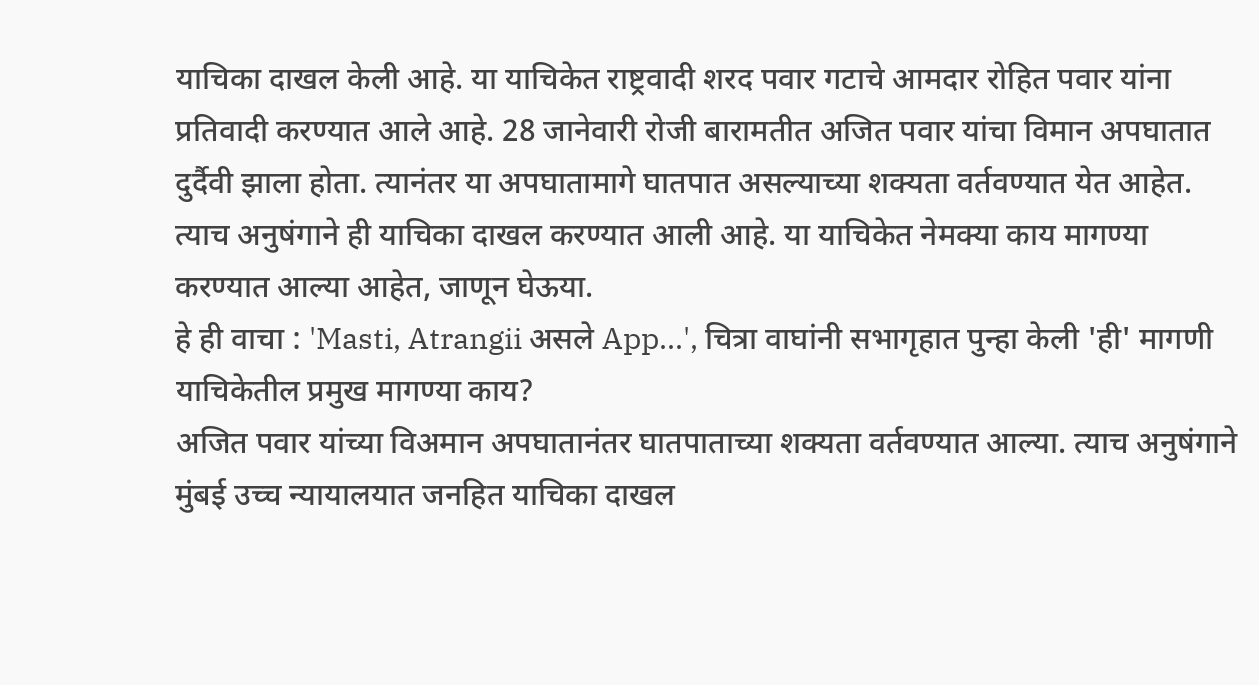याचिका दाखल केली आहे. या याचिकेत राष्ट्रवादी शरद पवार गटाचे आमदार रोहित पवार यांना प्रतिवादी करण्यात आले आहे. 28 जानेवारी रोजी बारामतीत अजित पवार यांचा विमान अपघातात दुर्दैवी झाला होता. त्यानंतर या अपघातामागे घातपात असल्याच्या शक्यता वर्तवण्यात येत आहेत. त्याच अनुषंगाने ही याचिका दाखल करण्यात आली आहे. या याचिकेत नेमक्या काय मागण्या करण्यात आल्या आहेत, जाणून घेऊया.
हे ही वाचा : 'Masti, Atrangii असले App...', चित्रा वाघांनी सभागृहात पुन्हा केली 'ही' मागणी
याचिकेतील प्रमुख मागण्या काय?
अजित पवार यांच्या विअमान अपघातानंतर घातपाताच्या शक्यता वर्तवण्यात आल्या. त्याच अनुषंगाने मुंबई उच्च न्यायालयात जनहित याचिका दाखल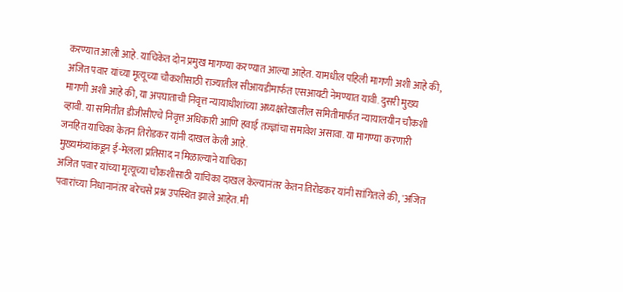करण्यात आली आहे. याचिकेत दोन प्रमुख मागण्या करण्यात आल्या आहेत. यामधील पहिली मागणी अशी आहे की, अजित पवार यांच्या मृत्यूच्या चौकशीसाठी राज्यातील सीआयडीमार्फत एसआयटी नेमण्यात यावी. दुसरी मुख्य मागणी अशी आहे की, या अपघाताची निवृत्त न्यायाधीशांच्या अध्यक्षतेखालील समितीमार्फत न्यायालयीन चौकशी व्हावी. या समितीत डीजीसीएचे निवृत्त अधिकारी आणि हवाई तज्ज्ञांचा समावेश असावा. या मागण्या करणारी जनहित याचिका केतन तिरोडकर यांनी दाखल केली आहे.
मुख्यमंत्र्यांकडून ई-मेलला प्रतिसाद न मिळाल्याने याचिका
अजित पवार यांच्या मृत्यूच्या चौकशीसाठी याचिका दाखल केल्यानंतर केतन तिरोडकर यांनी सांगितले की, 'अजित पवारांच्या निधानानंतर बरेचसे प्रश्न उपस्थित झाले आहेत. मी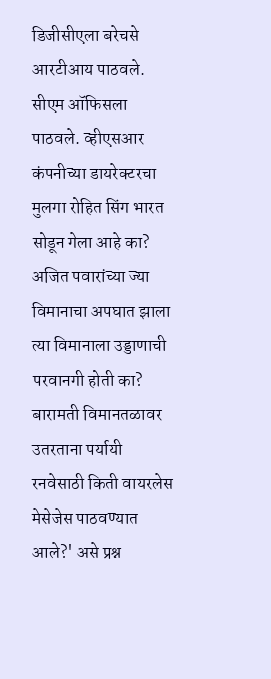डिजीसीएला बरेचसे आरटीआय पाठवले. सीएम ऑफिसला पाठवले. व्हीएसआर कंपनीच्या डायरेक्टरचा मुलगा रोहित सिंग भारत सोडून गेला आहे का? अजित पवारांच्या ज्या विमानाचा अपघात झाला त्या विमानाला उड्डाणाची परवानगी होती का? बारामती विमानतळावर उतरताना पर्यायी रनवेसाठी किती वायरलेस मेसेजेस पाठवण्यात आले?' असे प्रश्न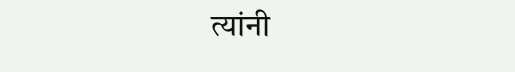त्यांनी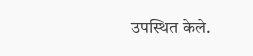उपस्थित केले.